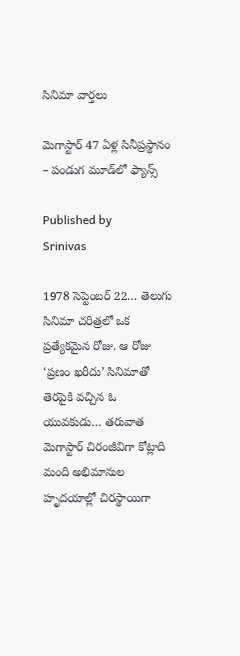సినిమా వార్తలు

మెగాస్టార్ 47 ఏళ్ల సినీప్రస్థానం – పండుగ మూడ్‌లో ఫ్యాన్స్

Published by
Srinivas

1978 సెప్టెంబర్ 22… తెలుగు సినిమా చరిత్రలో ఒక ప్రత్యేకమైన రోజు. ఆ రోజు ‘ప్రణం ఖరీదు’ సినిమాతో తెరపైకి వచ్చిన ఓ యువకుడు… తరువాత మెగాస్టార్ చిరంజీవిగా కోట్లాది మంది అభిమానుల హృదయాల్లో చిరస్థాయిగా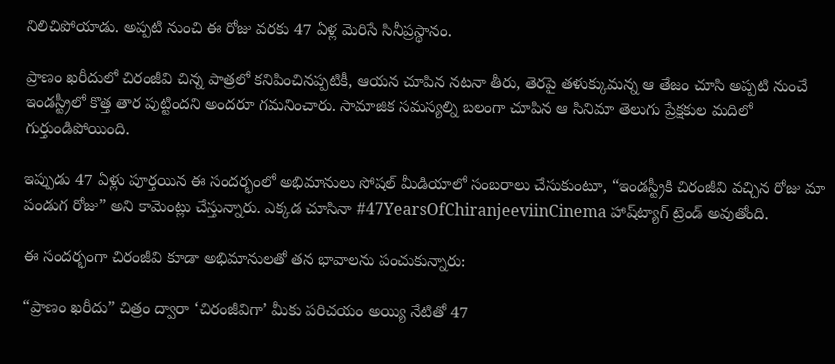నిలిచిపోయాడు. అప్పటి నుంచి ఈ రోజు వరకు 47 ఏళ్ల మెరిసే సినీప్రస్థానం.

ప్రాణం ఖరీదులో చిరంజీవి చిన్న పాత్రలో కనిపించినప్పటికీ, ఆయన చూపిన నటనా తీరు, తెరపై తళుక్కుమన్న ఆ తేజం చూసి అప్పటి నుంచే ఇండస్ట్రీలో కొత్త తార పుట్టిందని అందరూ గమనించారు. సామాజిక సమస్యల్ని బలంగా చూపిన ఆ సినిమా తెలుగు ప్రేక్షకుల మదిలో గుర్తుండిపోయింది.

ఇప్పుడు 47 ఏళ్లు పూర్తయిన ఈ సందర్భంలో అభిమానులు సోషల్ మీడియాలో సంబరాలు చేసుకుంటూ, “ఇండస్ట్రీకి చిరంజీవి వచ్చిన రోజు మా పండుగ రోజు” అని కామెంట్లు చేస్తున్నారు. ఎక్కడ చూసినా #47YearsOfChiranjeeviinCinema హాష్‌ట్యాగ్ ట్రెండ్ అవుతోంది.

ఈ సందర్భంగా చిరంజీవి కూడా అభిమానులతో తన భావాలను పంచుకున్నారు:

“ప్రాణం ఖరీదు” చిత్రం ద్వారా ‘చిరంజీవిగా’ మీకు పరిచయం అయ్యి నేటితో 47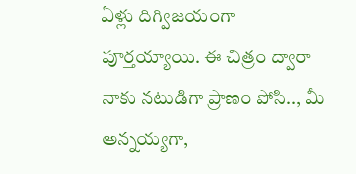ఏళ్లు దిగ్విజయంగా పూర్తయ్యాయి. ఈ చిత్రం ద్వారా నాకు నటుడిగా ప్రాణం పోసి.., మీ అన్నయ్యగా,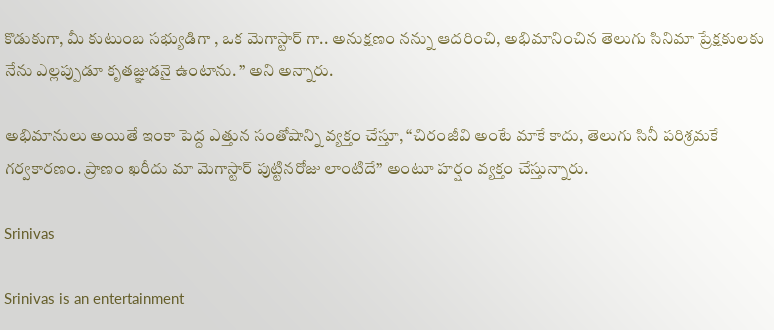కొడుకుగా, మీ కుటుంబ సభ్యుడిగా , ఒక మెగాస్టార్ గా.. అనుక్షణం నన్ను ఆదరించి, అభిమానించిన తెలుగు సినిమా ప్రేక్షకులకు నేను ఎల్లప్పుడూ కృతజ్ఞుడనై ఉంటాను. ” అని అన్నారు.

అభిమానులు అయితే ఇంకా పెద్ద ఎత్తున సంతోషాన్ని వ్యక్తం చేస్తూ, “చిరంజీవి అంటే మాకే కాదు, తెలుగు సినీ పరిశ్రమకే గర్వకారణం. ప్రాణం ఖరీదు మా మెగాస్టార్ పుట్టినరోజు లాంటిదే” అంటూ హర్షం వ్యక్తం చేస్తున్నారు.

Srinivas

Srinivas is an entertainment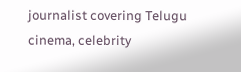journalist covering Telugu cinema, celebrity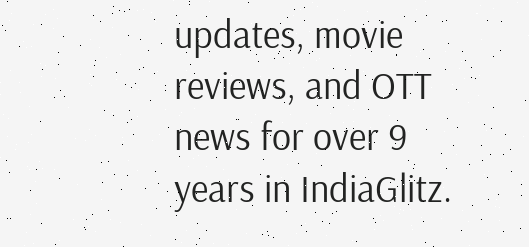updates, movie reviews, and OTT news for over 9 years in IndiaGlitz.